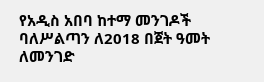የአዲስ አበባ ከተማ መንገዶች ባለሥልጣን ለ2018 በጀት ዓመት ለመንገድ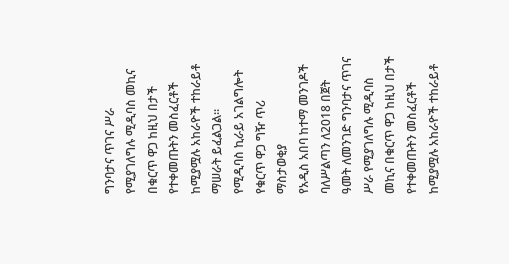ግንባታና ጥገና ሥራ የሚያገለግሉ ሚዲባስ መኪና በቁርጥ ዋጋ ከዚህ በታች የተቀመጡትን መስፈርቶች ከሚያሟሉ አከራዮች ተከራይቶ ማሠራት ይፈልጋል።
የሚዲባስ ኪራይ አገልግሎት
የቁርጥ ዋጋ ግዥ ጥሪ ማስታወቂያ
የአዲስ አበባ ከተማ መንገዶች ባለሥልጣን ለ2018 በጀት ዓመት ለመንገድ ግንባታና ጥገና ሥራ የሚያገለግሉ ሚዲባስ መኪና በቁርጥ ዋጋ ከዚህ በታች የተቀመጡትን መስፈርቶች ከሚያሟሉ አከራዮች ተከራይቶ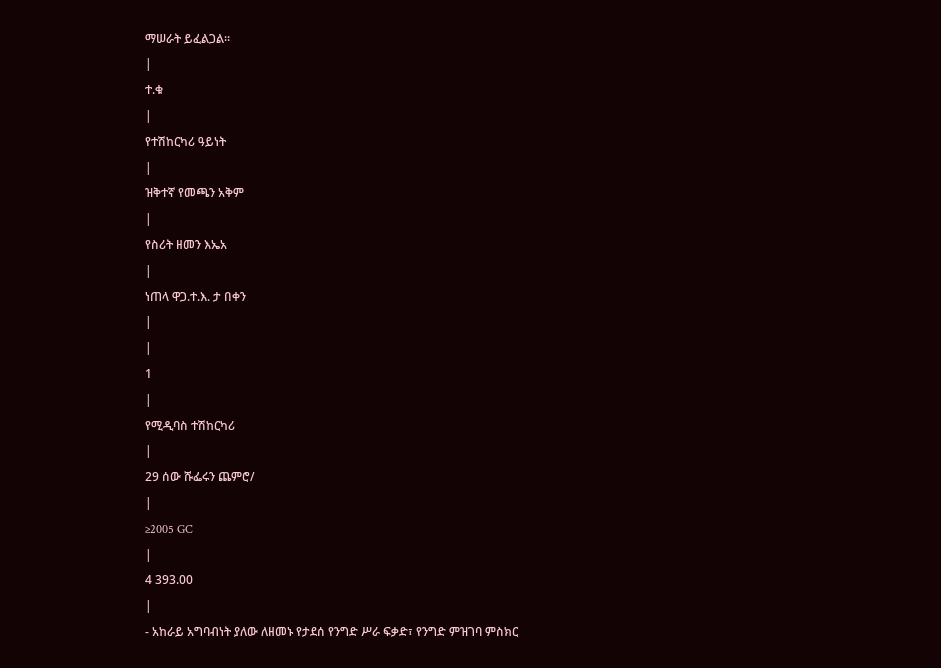ማሠራት ይፈልጋል።
|
ተ.ቁ
|
የተሽከርካሪ ዓይነት
|
ዝቅተኛ የመጫን አቅም
|
የስሪት ዘመን እኤአ
|
ነጠላ ዋጋ.ተ.እ. ታ በቀን
|
|
1
|
የሚዲባስ ተሽከርካሪ
|
29 ሰው ሹፌሩን ጨምሮ/
|
≥2005 GC
|
4 393.00
|
- አከራይ አግባብነት ያለው ለዘመኑ የታደሰ የንግድ ሥራ ፍቃድ፣ የንግድ ምዝገባ ምስክር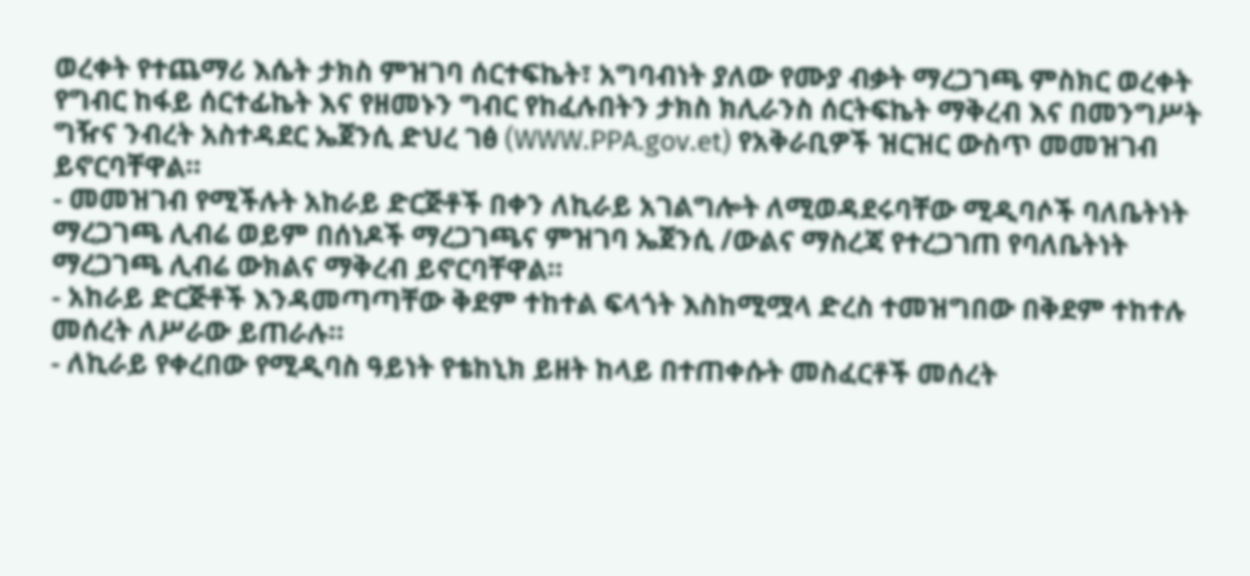ወረቀት የተጨማሪ እሴት ታክስ ምዝገባ ሰርተፍኬት፣ አግባብነት ያለው የሙያ ብቃት ማረጋገጫ ምስክር ወረቀት የግብር ከፋይ ሰርተፊኬት እና የዘመኑን ግብር የከፈሉበትን ታክስ ክሊራንስ ሰርትፍኬት ማቅረብ እና በመንግሥት ግዥና ንብረት አስተዳደር ኤጀንሲ ድህረ ገፅ (WWW.PPA.gov.et) የአቅራቢዎች ዝርዝር ውስጥ መመዝገብ ይኖርባቸዋል።
- መመዝገብ የሚችሉት አከራይ ድርጅቶች በቀን ለኪራይ አገልግሎት ለሚወዳደሩባቸው ሚዲባሶች ባለቤትነት ማረጋገጫ ሊብሬ ወይም በሰነዶች ማረጋገጫና ምዝገባ ኤጀንሲ /ውልና ማስረጃ የተረጋገጠ የባለቤትነት ማረጋገጫ ሊብሬ ውክልና ማቅረብ ይኖርባቸዋል።
- አከራይ ድርጅቶች እንዳመጣጣቸው ቅደም ተከተል ፍላጎት እስከሚሟላ ድረስ ተመዝግበው በቅደም ተከተሉ መሰረት ለሥራው ይጠራሉ።
- ለኪራይ የቀረበው የሚዲባስ ዓይነት የቴከኒክ ይዘት ከላይ በተጠቀሱት መስፈርቶች መሰረት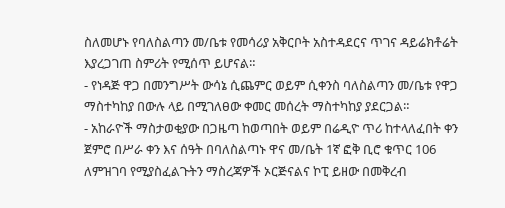ስለመሆኑ የባለስልጣን መ/ቤቱ የመሳሪያ አቅርቦት አስተዳደርና ጥገና ዳይሬክቶሬት እያረጋገጠ ስምሪት የሚሰጥ ይሆናል።
- የነዳጅ ዋጋ በመንግሥት ውሳኔ ሲጨምር ወይም ሲቀንስ ባለስልጣን መ/ቤቱ የዋጋ ማስተካከያ በውሉ ላይ በሚገለፀው ቀመር መሰረት ማስተካከያ ያደርጋል።
- አከራዮች ማስታወቂያው በጋዜጣ ከወጣበት ወይም በሬዲዮ ጥሪ ከተላለፈበት ቀን ጀምሮ በሥራ ቀን እና ሰዓት በባለስልጣኑ ዋና መ/ቤት 1ኛ ፎቅ ቢሮ ቁጥር 106 ለምዝገባ የሚያስፈልጉትን ማስረጃዎች ኦርጅናልና ኮፒ ይዘው በመቅረብ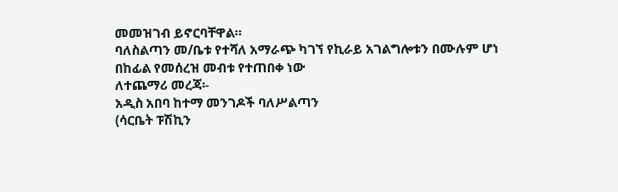መመዝገብ ይኖርባቸዋል።
ባለስልጣን መ/ቤቱ የተሻለ አማራጭ ካገኘ የኪራይ አገልግሎቱን በሙሉም ሆነ በከፊል የመሰረዝ መብቱ የተጠበቀ ነው
ለተጨማሪ መረጃ፡-
አዲስ አበባ ከተማ መንገዶች ባለሥልጣን
(ሳርቤት ፑሽኪን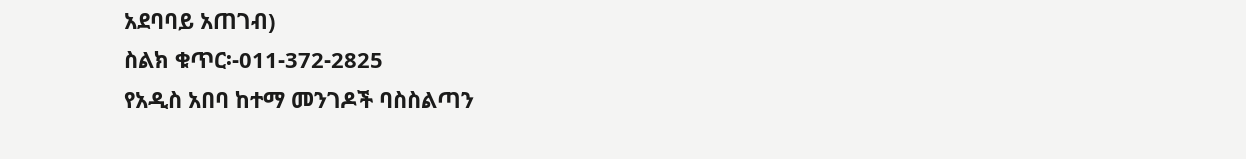አደባባይ አጠገብ)
ስልክ ቁጥር፡-011-372-2825
የአዲስ አበባ ከተማ መንገዶች ባስስልጣን